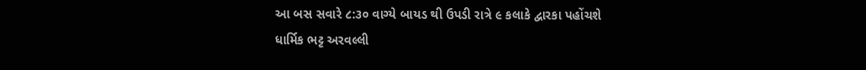આ બસ સવારે ૮:૩૦ વાગ્યે બાયડ થી ઉપડી રાત્રે ૯ કલાકે દ્વારકા પહોંચશે
ધાર્મિક ભટ્ટ અરવલ્લી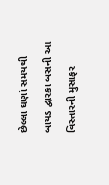છેલ્લા ઘણાં સમયથી બાયડ દ્વારકા બસની આ વિસ્તારની મુસાફર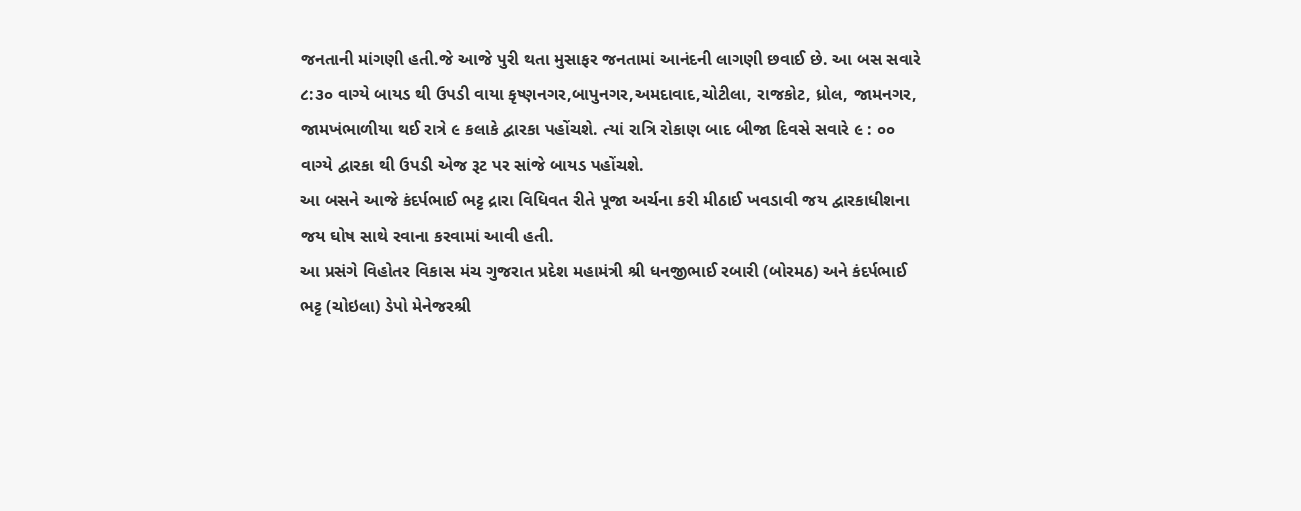જનતાની માંગણી હતી.જે આજે પુરી થતા મુસાફર જનતામાં આનંદની લાગણી છવાઈ છે. આ બસ સવારે ૮:૩૦ વાગ્યે બાયડ થી ઉપડી વાયા કૃષ્ણનગર,બાપુનગર,અમદાવાદ,ચોટીલા, રાજકોટ, ધ્રોલ, જામનગર, જામખંભાળીયા થઈ રાત્રે ૯ કલાકે દ્વારકા પહોંચશે. ત્યાં રાત્રિ રોકાણ બાદ બીજા દિવસે સવારે ૯ : ૦૦ વાગ્યે દ્વારકા થી ઉપડી એજ રૂટ પર સાંજે બાયડ પહોંચશે.
આ બસને આજે કંદર્પભાઈ ભટ્ટ દ્રારા વિધિવત રીતે પૂજા અર્ચના કરી મીઠાઈ ખવડાવી જય દ્વારકાધીશના જય ઘોષ સાથે રવાના કરવામાં આવી હતી.
આ પ્રસંગે વિહોતર વિકાસ મંચ ગુજરાત પ્રદેશ મહામંત્રી શ્રી ધનજીભાઈ રબારી (બોરમઠ) અને કંદર્પભાઈ ભટ્ટ (ચોઇલા) ડેપો મેનેજરશ્રી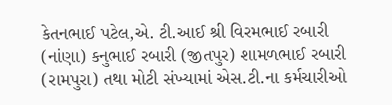કેતનભાઈ પટેલ,એ. ટી.આઈ શ્રી વિરમભાઈ રબારી (નાંણા) કનુભાઈ રબારી (જીતપુર) શામળભાઈ રબારી (રામપુરા) તથા મોટી સંખ્યામાં એસ.ટી.ના કર્મચારીઓ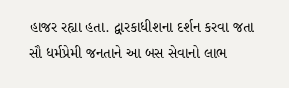હાજર રહ્યા હતા. દ્વારકાધીશના દર્શન કરવા જતા સૌ ધર્મપ્રેમી જનતાને આ બસ સેવાનો લાભ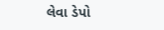લેવા ડેપો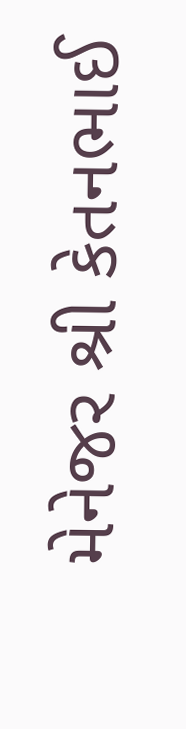મેનેજર શ્રી કેતનભાઈ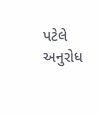પટેલે અનુરોધ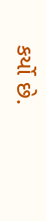કર્યો છે.